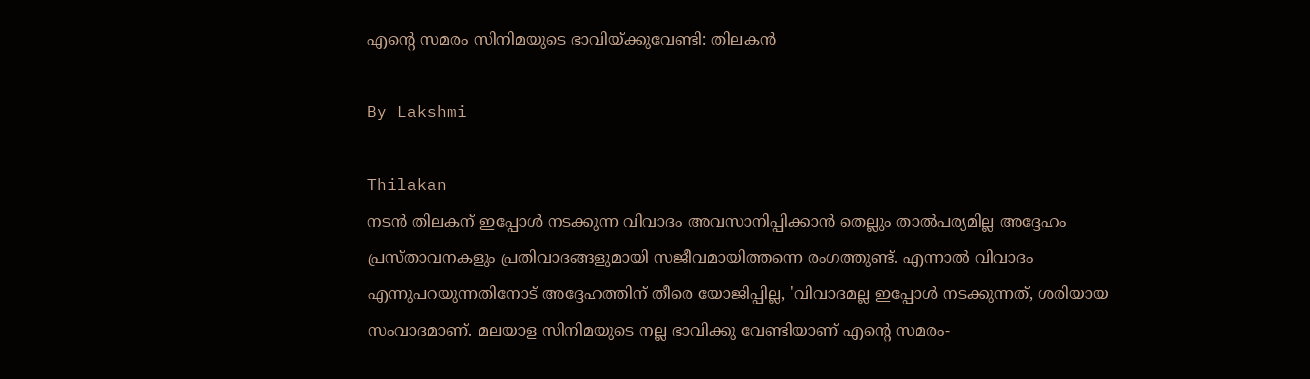എന്റെ സമരം സിനിമയുടെ ഭാവിയ്ക്കുവേണ്ടി: തിലകന്‍

By Lakshmi

Thilakan
നടന്‍ തിലകന് ഇപ്പോള്‍ നടക്കുന്ന വിവാദം അവസാനിപ്പിക്കാന്‍ തെല്ലും താല്‍പര്യമില്ല അദ്ദേഹം പ്രസ്താവനകളും പ്രതിവാദങ്ങളുമായി സജീവമായിത്തന്നെ രംഗത്തുണ്ട്. എന്നാല്‍ വിവാദം എന്നുപറയുന്നതിനോട് അദ്ദേഹത്തിന് തീരെ യോജിപ്പില്ല, 'വിവാദമല്ല ഇപ്പോള്‍ നടക്കുന്നത്, ശരിയായ സംവാദമാണ്. മലയാള സിനിമയുടെ നല്ല ഭാവിക്കു വേണ്ടിയാണ് എന്റെ സമരം-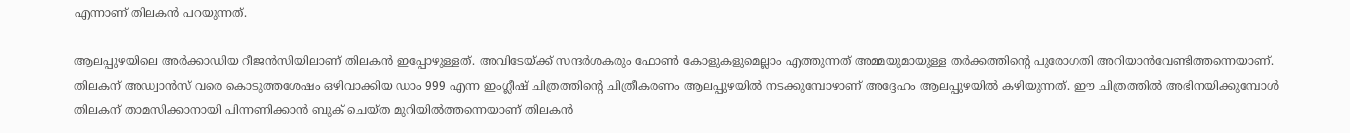എന്നാണ് തിലകന്‍ പറയുന്നത്.

ആലപ്പുഴയിലെ അര്‍ക്കാഡിയ റീജന്‍സിയിലാണ് തിലകന്‍ ഇപ്പോഴുള്ളത്. അവിടേയ്ക്ക് സന്ദര്‍ശകരും ഫോണ്‍ കോളുകളുമെല്ലാം എത്തുന്നത് അമ്മയുമായുള്ള തര്‍ക്കത്തിന്റെ പുരോഗതി അറിയാന്‍വേണ്ടിത്തന്നെയാണ്. തിലകന് അഡ്വാന്‍സ് വരെ കൊടുത്തശേഷം ഒഴിവാക്കിയ ഡാം 999 എന്ന ഇംഗ്ലീഷ് ചിത്രത്തിന്റെ ചിത്രീകരണം ആലപ്പുഴയില്‍ നടക്കുമ്പോഴാണ് അദ്ദേഹം ആലപ്പുഴയില്‍ കഴിയുന്നത്. ഈ ചിത്രത്തില്‍ അഭിനയിക്കുമ്പോള്‍ തിലകന് താമസിക്കാനായി പിന്നണിക്കാന്‍ ബുക് ചെയ്ത മുറിയില്‍ത്തന്നെയാണ് തിലകന്‍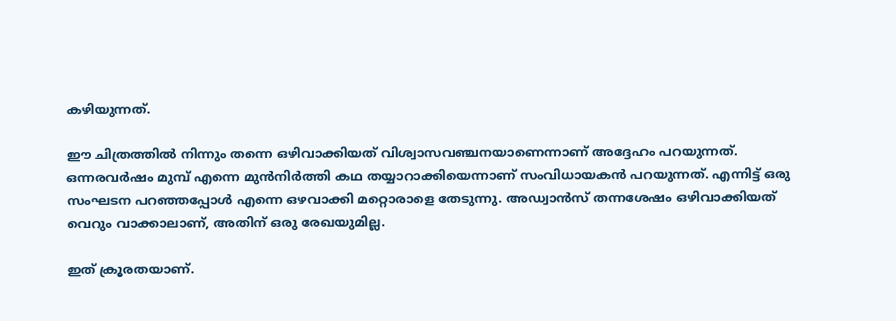കഴിയുന്നത്.

ഈ ചിത്രത്തില്‍ നിന്നും തന്നെ ഒഴിവാക്കിയത് വിശ്വാസവഞ്ചനയാണെന്നാണ് അദ്ദേഹം പറയുന്നത്. ഒന്നരവര്‍ഷം മുമ്പ് എന്നെ മുന്‍നിര്‍ത്തി കഥ തയ്യാറാക്കിയെന്നാണ് സംവിധായകന്‍ പറയുന്നത്. എന്നിട്ട് ഒരു സംഘടന പറഞ്ഞപ്പോള്‍ എന്നെ ഒഴവാക്കി മറ്റൊരാളെ തേടുന്നു. അഡ്വാന്‍സ് തന്നശേഷം ഒഴിവാക്കിയത് വെറും വാക്കാലാണ്, അതിന് ഒരു രേഖയുമില്ല.

ഇത് ക്രൂരതയാണ്.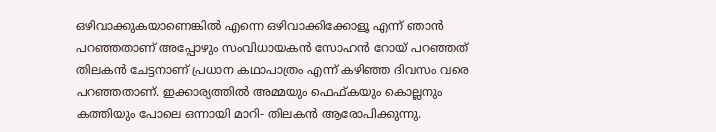ഒഴിവാക്കുകയാണെങ്കില്‍ എന്നെ ഒഴിവാക്കിക്കോളൂ എന്ന് ഞാന്‍ പറഞ്ഞതാണ് അപ്പോഴും സംവിധായകന്‍ സോഹന്‍ റോയ് പറഞ്ഞത് തിലകന്‍ ചേട്ടനാണ് പ്രധാന കഥാപാത്രം എന്ന് കഴിഞ്ഞ ദിവസം വരെ പറഞ്ഞതാണ്. ഇക്കാര്യത്തില്‍ അമ്മയും ഫെഫ്കയും കൊല്ലനും കത്തിയും പോലെ ഒന്നായി മാറി- തിലകന്‍ ആരോപിക്കുന്നു.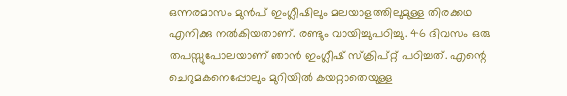ഒന്നരമാസം മുന്‍പ് ഇംഗ്ലീഷിലും മലയാളത്തിലുമുള്ള തിരക്കഥ എനിക്കു നല്‍കിയതാണ്. രണ്ടും വായിച്ചുപഠിച്ചു. 46 ദിവസം ഒരു തപസ്സുപോലയാണ് ഞാന്‍ ഇംഗ്ലീഷ് സ്‌ക്രിപ്റ്റ് പഠിച്ചത്. എന്റെ ചെറുമകനെപ്പോലും മുറിയില്‍ കയറ്റാതെയുള്ള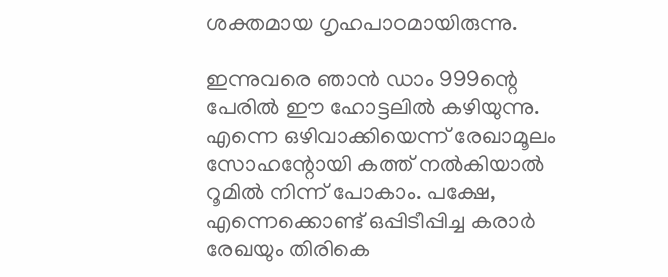ശക്തമായ ഗൃഹപാഠമായിരുന്നു.

ഇന്നുവരെ ഞാന്‍ ഡാം 999ന്റെ പേരില്‍ ഈ ഹോട്ടലില്‍ കഴിയുന്നു. എന്നെ ഒഴിവാക്കിയെന്ന് രേഖാമൂലം സോഹന്റോയി കത്ത് നല്‍കിയാല്‍ റൂമില്‍ നിന്ന് പോകാം. പക്ഷേ, എന്നെക്കൊണ്ട് ഒപ്പിടീപ്പിച്ച കരാര്‍ രേഖയും തിരികെ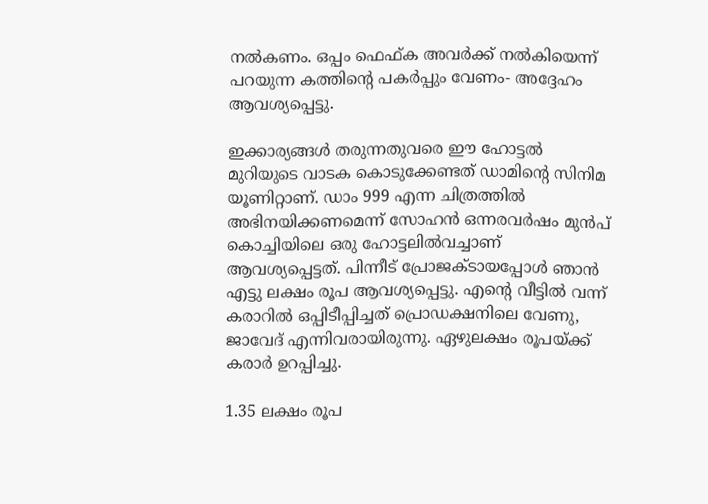നല്‍കണം. ഒപ്പം ഫെഫ്ക അവര്‍ക്ക് നല്‍കിയെന്ന് പറയുന്ന കത്തിന്റെ പകര്‍പ്പും വേണം- അദ്ദേഹം ആവശ്യപ്പെട്ടു.

ഇക്കാര്യങ്ങള്‍ തരുന്നതുവരെ ഈ ഹോട്ടല്‍ മുറിയുടെ വാടക കൊടുക്കേണ്ടത് ഡാമിന്റെ സിനിമ യൂണിറ്റാണ്. ഡാം 999 എന്ന ചിത്രത്തില്‍ അഭിനയിക്കണമെന്ന് സോഹന്‍ ഒന്നരവര്‍ഷം മുന്‍പ് കൊച്ചിയിലെ ഒരു ഹോട്ടലില്‍വച്ചാണ് ആവശ്യപ്പെട്ടത്. പിന്നീട് പ്രോജക്ടായപ്പോള്‍ ഞാന്‍ എട്ടു ലക്ഷം രൂപ ആവശ്യപ്പെട്ടു. എന്റെ വീട്ടില്‍ വന്ന് കരാറില്‍ ഒപ്പിടീപ്പിച്ചത് പ്രൊഡക്ഷനിലെ വേണു, ജാവേദ് എന്നിവരായിരുന്നു. ഏഴുലക്ഷം രൂപയ്ക്ക് കരാര്‍ ഉറപ്പിച്ചു.

1.35 ലക്ഷം രൂപ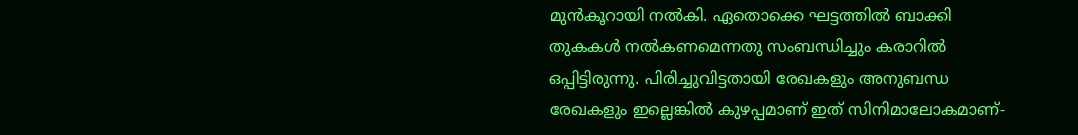മുന്‍കൂറായി നല്‍കി. ഏതൊക്കെ ഘട്ടത്തില്‍ ബാക്കി തുകകള്‍ നല്‍കണമെന്നതു സംബന്ധിച്ചും കരാറില്‍ ഒപ്പിട്ടിരുന്നു. പിരിച്ചുവിട്ടതായി രേഖകളും അനുബന്ധ രേഖകളും ഇല്ലെങ്കില്‍ കുഴപ്പമാണ് ഇത് സിനിമാലോകമാണ്-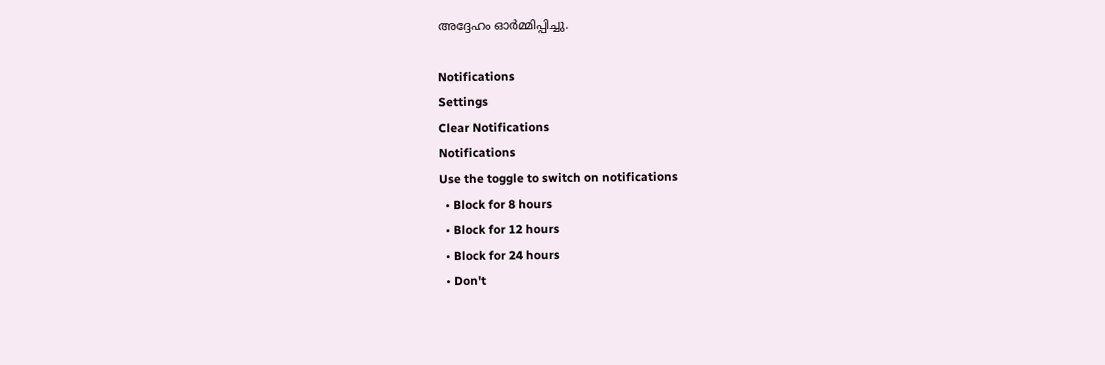അദ്ദേഹം ഓര്‍മ്മിപ്പിച്ചു.

Notifications
Settings
Clear Notifications
Notifications
Use the toggle to switch on notifications
  • Block for 8 hours
  • Block for 12 hours
  • Block for 24 hours
  • Don't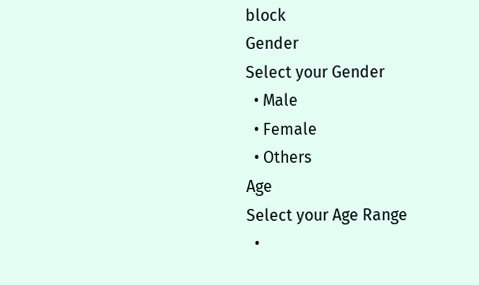block
Gender
Select your Gender
  • Male
  • Female
  • Others
Age
Select your Age Range
  •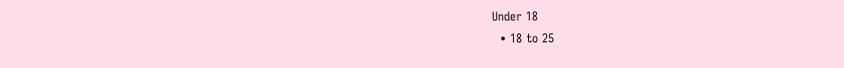Under 18
  • 18 to 25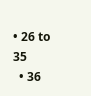• 26 to 35
  • 36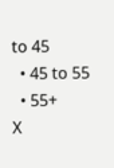to 45
  • 45 to 55
  • 55+
X